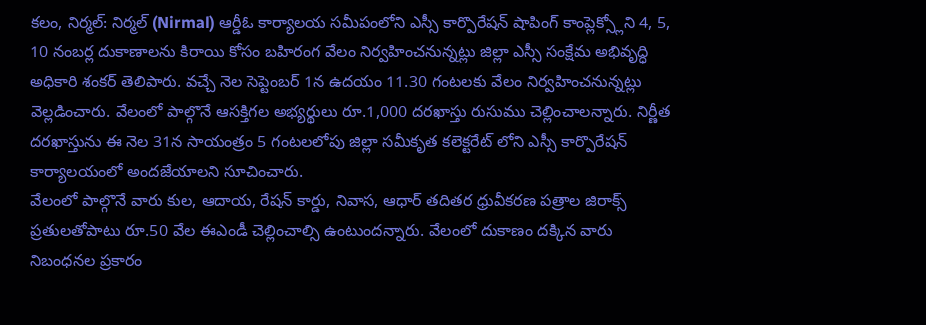కలం, నిర్మల్: నిర్మల్ (Nirmal) ఆర్డీఓ కార్యాలయ సమీపంలోని ఎస్సీ కార్పొరేషన్ షాపింగ్ కాంప్లెక్స్లోని 4, 5, 10 నంబర్ల దుకాణాలను కిరాయి కోసం బహిరంగ వేలం నిర్వహించనున్నట్లు జిల్లా ఎస్సీ సంక్షేమ అభివృద్ధి అధికారి శంకర్ తెలిపారు. వచ్చే నెల సెప్టెంబర్ 1న ఉదయం 11.30 గంటలకు వేలం నిర్వహించనున్నట్లు వెల్లడించారు. వేలంలో పాల్గొనే ఆసక్తిగల అభ్యర్థులు రూ.1,000 దరఖాస్తు రుసుము చెల్లించాలన్నారు. నిర్ణీత దరఖాస్తును ఈ నెల 31న సాయంత్రం 5 గంటలలోపు జిల్లా సమీకృత కలెక్టరేట్ లోని ఎస్సీ కార్పొరేషన్ కార్యాలయంలో అందజేయాలని సూచించారు.
వేలంలో పాల్గొనే వారు కుల, ఆదాయ, రేషన్ కార్డు, నివాస, ఆధార్ తదితర ధ్రువీకరణ పత్రాల జిరాక్స్ ప్రతులతోపాటు రూ.50 వేల ఈఎండీ చెల్లించాల్సి ఉంటుందన్నారు. వేలంలో దుకాణం దక్కిన వారు నిబంధనల ప్రకారం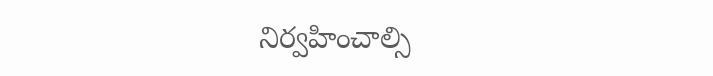నిర్వహించాల్సి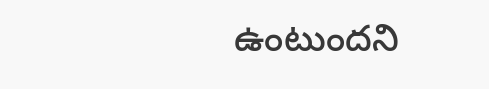ఉంటుందని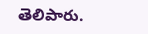తెలిపారు.